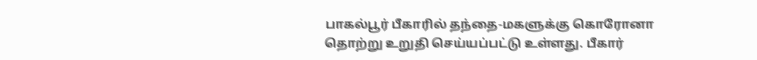பாகல்பூர் பீகாரில் தந்தை-மகளுக்கு கொரோனா தொற்று உறுதி செய்யப்பட்டு உள்ளது. பீகார்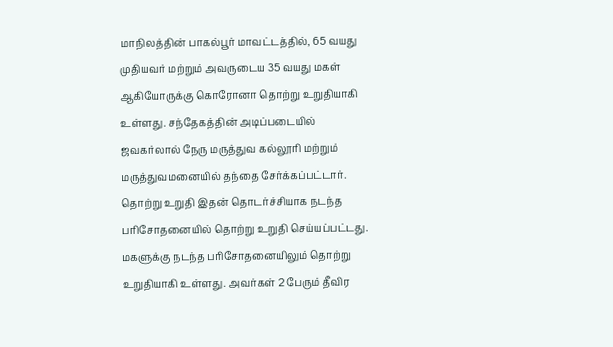மாநிலத்தின் பாகல்பூர் மாவட்டத்தில், 65 வயது முதியவர் மற்றும் அவருடைய 35 வயது மகள் ஆகியோருக்கு கொரோனா தொற்று உறுதியாகி உள்ளது. சந்தேகத்தின் அடிப்படையில் ஜவகர்லால் நேரு மருத்துவ கல்லூரி மற்றும் மருத்துவமனையில் தந்தை சேர்க்கப்பட்டார். தொற்று உறுதி இதன் தொடர்ச்சியாக நடந்த பரிசோதனையில் தொற்று உறுதி செய்யப்பட்டது. மகளுக்கு நடந்த பரிசோதனையிலும் தொற்று உறுதியாகி உள்ளது. அவர்கள் 2 பேரும் தீவிர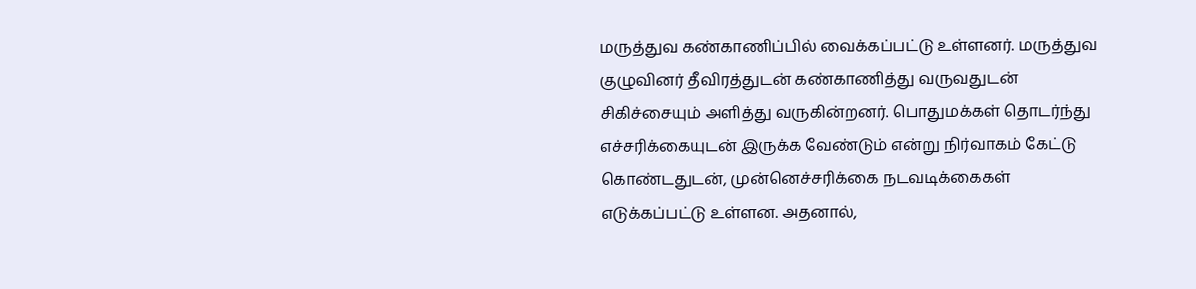மருத்துவ கண்காணிப்பில் வைக்கப்பட்டு உள்ளனர். மருத்துவ குழுவினர் தீவிரத்துடன் கண்காணித்து வருவதுடன் சிகிச்சையும் அளித்து வருகின்றனர். பொதுமக்கள் தொடர்ந்து எச்சரிக்கையுடன் இருக்க வேண்டும் என்று நிர்வாகம் கேட்டு கொண்டதுடன், முன்னெச்சரிக்கை நடவடிக்கைகள் எடுக்கப்பட்டு உள்ளன. அதனால்,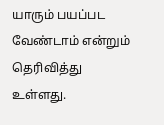யாரும் பயப்பட வேண்டாம் என்றும் தெரிவித்து உள்ளது.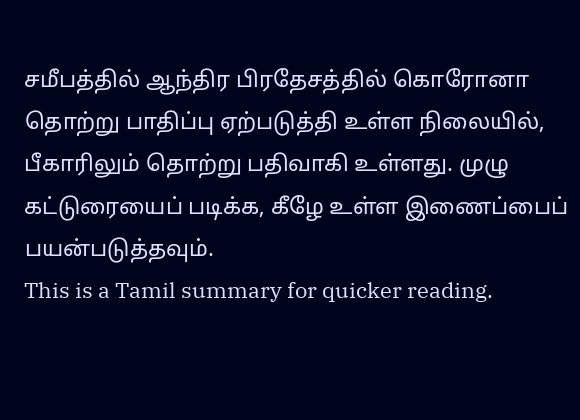சமீபத்தில் ஆந்திர பிரதேசத்தில் கொரோனா தொற்று பாதிப்பு ஏற்படுத்தி உள்ள நிலையில், பீகாரிலும் தொற்று பதிவாகி உள்ளது. முழு கட்டுரையைப் படிக்க, கீழே உள்ள இணைப்பைப் பயன்படுத்தவும்.
This is a Tamil summary for quicker reading.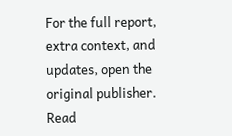For the full report, extra context, and updates, open the original publisher.
Read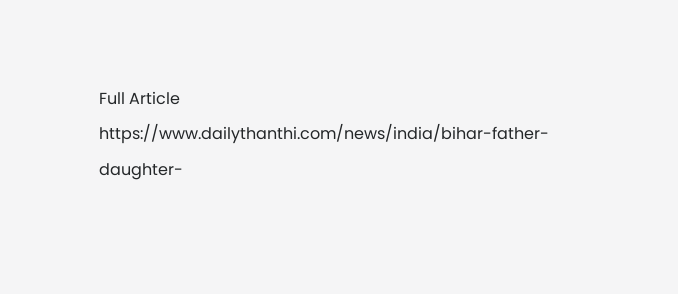Full Article
https://www.dailythanthi.com/news/india/bihar-father-daughter-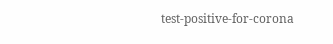test-positive-for-corona